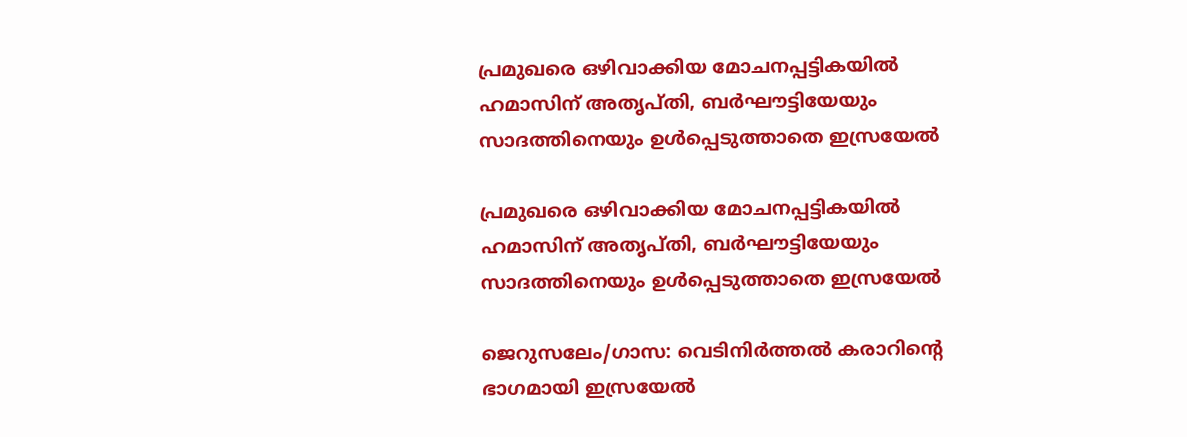പ്രമുഖരെ ഒഴിവാക്കിയ മോചനപ്പട്ടികയില്‍ ഹമാസിന്‌ അതൃപ്‌തി, ബര്‍ഘൗട്ടിയേയും സാദത്തിനെയും ഉള്‍പ്പെടുത്താതെ ഇസ്രയേല്‍

പ്രമുഖരെ ഒഴിവാക്കിയ മോചനപ്പട്ടികയില്‍ ഹമാസിന്‌ അതൃപ്‌തി, ബര്‍ഘൗട്ടിയേയും സാദത്തിനെയും ഉള്‍പ്പെടുത്താതെ ഇസ്രയേല്‍

ജെറുസലേം/ഗാസ: വെടിനിര്‍ത്തല്‍ കരാറിന്റെ ഭാഗമായി ഇസ്രയേല്‍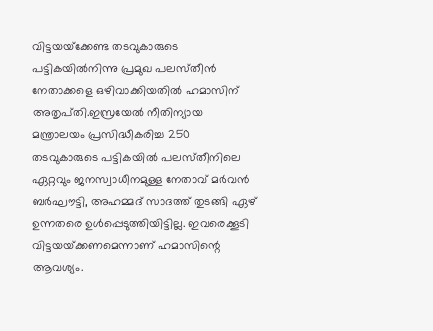വിട്ടയയ്‌ക്കേണ്ട തടവുകാരുടെ പട്ടികയില്‍നിന്നു പ്രമുഖ പലസ്‌തീന്‍ നേതാക്കളെ ഒഴിവാക്കിയതില്‍ ഹമാസിന്‌ അതൃപ്‌തി.ഇസ്രയേല്‍ നീതിന്യായ മന്ത്രാലയം പ്രസിദ്ധീകരിച്ച 250 തടവുകാരുടെ പട്ടികയില്‍ പലസ്‌തീനിലെ ഏറ്റവും ജനസ്വാധീനമുള്ള നേതാവ്‌ മര്‍വന്‍ ബര്‍ഘൗട്ടി, അഹമ്മദ്‌ സാദത്ത്‌ തുടങ്ങി ഏഴ്‌ ഉന്നതരെ ഉള്‍പ്പെടുത്തിയിട്ടില്ല. ഇവരെക്കൂടി വിട്ടയയ്‌ക്കണമെന്നാണ്‌ ഹമാസിന്റെ ആവശ്യം.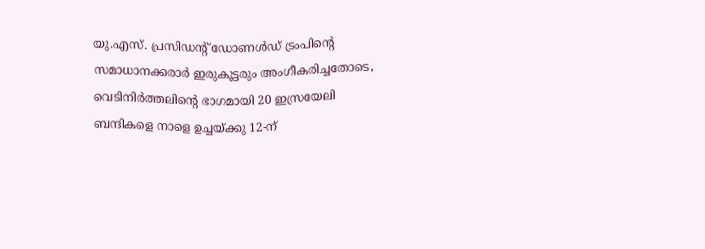യു.എസ്‌. പ്രസിഡന്റ്‌ ഡോണള്‍ഡ്‌ ട്രംപിന്റെ സമാധാനക്കരാര്‍ ഇരുകൂട്ടരും അംഗീകരിച്ചതോടെ, വെടിനിര്‍ത്തലിന്റെ ഭാഗമായി 20 ഇസ്രയേലി ബന്ദികളെ നാളെ ഉച്ചയ്‌ക്കു 12-ന്‌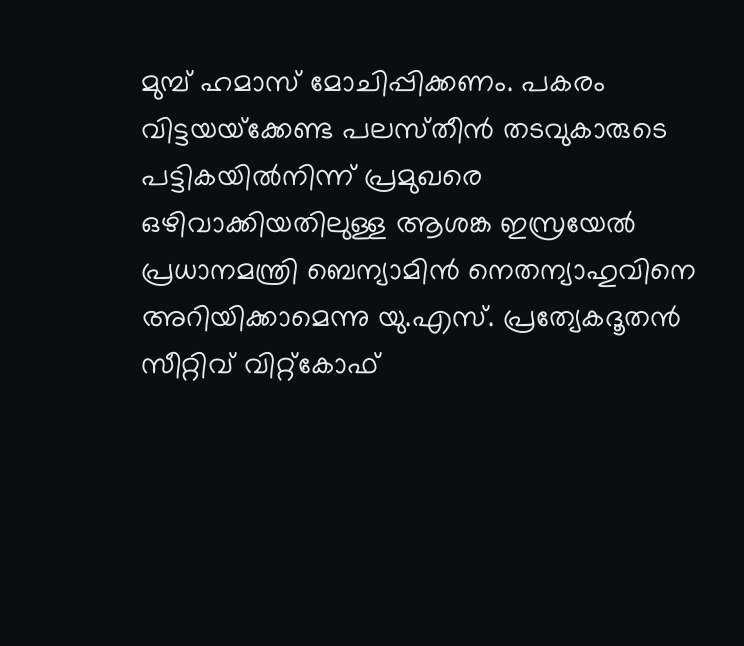മുമ്പ്‌ ഹമാസ്‌ മോചിപ്പിക്കണം. പകരം വിട്ടയയ്‌ക്കേണ്ട പലസ്‌തീന്‍ തടവുകാരുടെ പട്ടികയില്‍നിന്ന്‌ പ്രമുഖരെ ഒഴിവാക്കിയതിലുള്ള ആശങ്ക ഇസ്രയേല്‍ പ്രധാനമന്ത്രി ബെന്യാമിന്‍ നെതന്യാഹുവിനെ അറിയിക്കാമെന്നു യു.എസ്‌. പ്രത്യേകദൂതന്‍ സീറ്റിവ്‌ വിറ്റ്‌കോഫ്‌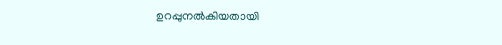ഉറപ്പുനല്‍കിയതായി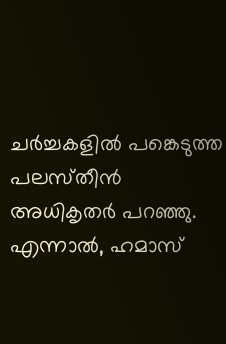ചര്‍ച്ചകളില്‍ പങ്കെടുത്ത പലസ്‌തീന്‍ അധികൃതര്‍ പറഞ്ഞു.
എന്നാല്‍, ഹമാസ്‌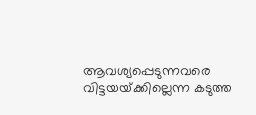ആവശ്യപ്പെടുന്നവരെ വിട്ടയയ്‌ക്കില്ലെന്ന കടുത്ത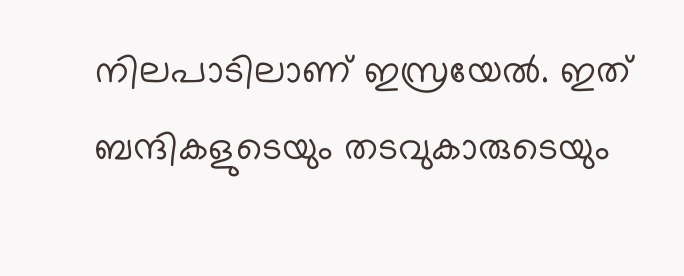നിലപാടിലാണ്‌ ഇസ്രയേല്‍. ഇത്‌ ബന്ദികളുടെയും തടവുകാരുടെയും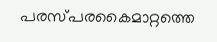പരസ്‌പരകൈമാറ്റത്തെ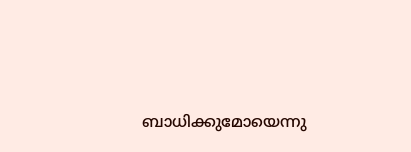ബാധിക്കുമോയെന്നു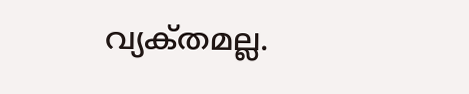വ്യക്‌തമല്ല.